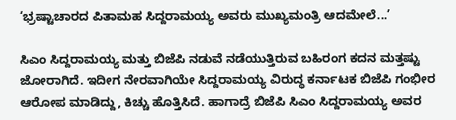‘ಭ್ರಷ್ಟಾಚಾರದ ಪಿತಾಮಹ ಸಿದ್ದರಾಮಯ್ಯ ಅವರು ಮುಖ್ಯಮಂತ್ರಿ ಆದಮೇಲೆ...’

ಸಿಎಂ ಸಿದ್ದರಾಮಯ್ಯ ಮತ್ತು ಬಿಜೆಪಿ ನಡುವೆ ನಡೆಯುತ್ತಿರುವ ಬಹಿರಂಗ ಕದನ ಮತ್ತಷ್ಟು ಜೋರಾಗಿದೆ. ಇದೀಗ ನೇರವಾಗಿಯೇ ಸಿದ್ದರಾಮಯ್ಯ ವಿರುದ್ಧ ಕರ್ನಾಟಕ ಬಿಜೆಪಿ ಗಂಭೀರ ಆರೋಪ ಮಾಡಿದ್ದು, ಕಿಚ್ಚು ಹೊತ್ತಿಸಿದೆ. ಹಾಗಾದ್ರೆ ಬಿಜೆಪಿ ಸಿಎಂ ಸಿದ್ದರಾಮಯ್ಯ ಅವರ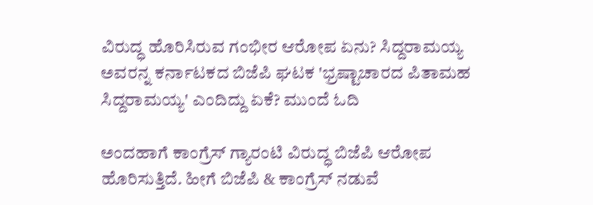ವಿರುದ್ಧ ಹೊರಿಸಿರುವ ಗಂಭೀರ ಆರೋಪ ಏನು? ಸಿದ್ದರಾಮಯ್ಯ ಅವರನ್ನ ಕರ್ನಾಟಕದ ಬಿಜೆಪಿ ಘಟಕ 'ಭ್ರಷ್ಟಾಚಾರದ ಪಿತಾಮಹ ಸಿದ್ದರಾಮಯ್ಯ' ಎಂದಿದ್ದು ಏಕೆ? ಮುಂದೆ ಓದಿ

ಅಂದಹಾಗೆ ಕಾಂಗ್ರೆಸ್ ಗ್ಯಾರಂಟಿ ವಿರುದ್ಧ ಬಿಜೆಪಿ ಆರೋಪ ಹೊರಿಸುತ್ತಿದೆ. ಹೀಗೆ ಬಿಜೆಪಿ & ಕಾಂಗ್ರೆಸ್ ನಡುವೆ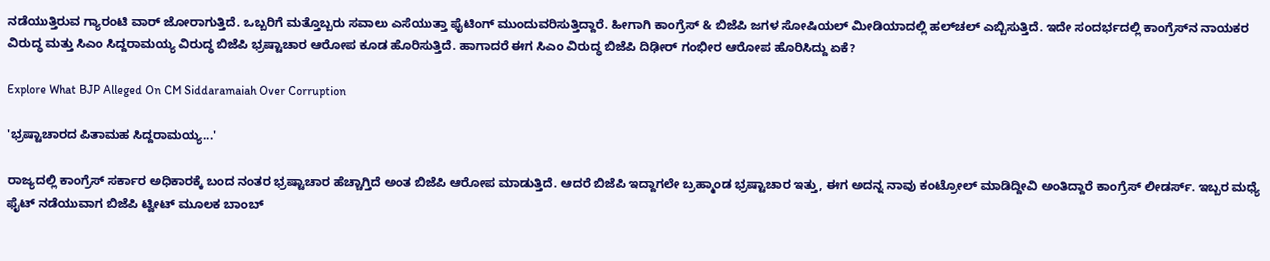ನಡೆಯುತ್ತಿರುವ ಗ್ಯಾರಂಟಿ ವಾರ್ ಜೋರಾಗುತ್ತಿದೆ. ಒಬ್ಬರಿಗೆ ಮತ್ತೊಬ್ಬರು ಸವಾಲು ಎಸೆಯುತ್ತಾ ಫೈಟಿಂಗ್ ಮುಂದುವರಿಸುತ್ತಿದ್ದಾರೆ. ಹೀಗಾಗಿ ಕಾಂಗ್ರೆಸ್ & ಬಿಜೆಪಿ ಜಗಳ ಸೋಷಿಯಲ್ ಮೀಡಿಯಾದಲ್ಲಿ ಹಲ್‌ಚಲ್ ಎಬ್ಬಿಸುತ್ತಿದೆ. ಇದೇ ಸಂದರ್ಭದಲ್ಲಿ ಕಾಂಗ್ರೆಸ್‌ನ ನಾಯಕರ ವಿರುದ್ಧ ಮತ್ತು ಸಿಎಂ ಸಿದ್ದರಾಮಯ್ಯ ವಿರುದ್ಧ ಬಿಜೆಪಿ ಭ್ರಷ್ಟಾಚಾರ ಆರೋಪ ಕೂಡ ಹೊರಿಸುತ್ತಿದೆ. ಹಾಗಾದರೆ ಈಗ ಸಿಎಂ ವಿರುದ್ಧ ಬಿಜೆಪಿ ದಿಢೀರ್ ಗಂಭೀರ ಆರೋಪ ಹೊರಿಸಿದ್ದು ಏಕೆ?

Explore What BJP Alleged On CM Siddaramaiah Over Corruption

'ಭ್ರಷ್ಟಾಚಾರದ ಪಿತಾಮಹ ಸಿದ್ದರಾಮಯ್ಯ...'

ರಾಜ್ಯದಲ್ಲಿ ಕಾಂಗ್ರೆಸ್ ಸರ್ಕಾರ ಅಧಿಕಾರಕ್ಕೆ ಬಂದ ನಂತರ ಭ್ರಷ್ಟಾಚಾರ ಹೆಚ್ಚಾಗ್ತಿದೆ ಅಂತ ಬಿಜೆಪಿ ಆರೋಪ ಮಾಡುತ್ತಿದೆ. ಆದರೆ ಬಿಜೆಪಿ ಇದ್ದಾಗಲೇ ಬ್ರಹ್ಮಾಂಡ ಭ್ರಷ್ಟಾಚಾರ ಇತ್ತು, ಈಗ ಅದನ್ನ ನಾವು ಕಂಟ್ರೋಲ್ ಮಾಡಿದ್ದೀವಿ ಅಂತಿದ್ದಾರೆ ಕಾಂಗ್ರೆಸ್ ಲೀಡರ್ಸ್. ಇಬ್ಬರ ಮಧ್ಯೆ ಫೈಟ್ ನಡೆಯುವಾಗ ಬಿಜೆಪಿ ಟ್ವೀಟ್ ಮೂಲಕ ಬಾಂಬ್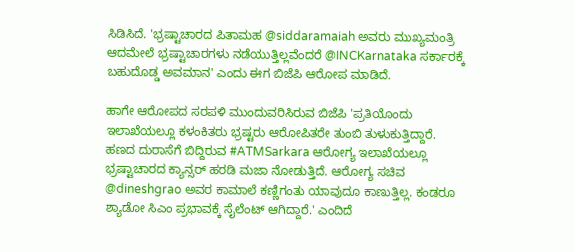ಸಿಡಿಸಿದೆ. 'ಭ್ರಷ್ಟಾಚಾರದ ಪಿತಾಮಹ @siddaramaiah ಅವರು ಮುಖ್ಯಮಂತ್ರಿ ಆದಮೇಲೆ ಭ್ರಷ್ಟಾಚಾರಗಳು ನಡೆಯುತ್ತಿಲ್ಲವೆಂದರೆ @INCKarnataka ಸರ್ಕಾರಕ್ಕೆ ಬಹುದೊಡ್ಡ ಅವಮಾನ' ಎಂದು ಈಗ ಬಿಜೆಪಿ ಆರೋಪ ಮಾಡಿದೆ.

ಹಾಗೇ ಆರೋಪದ ಸರಪಳಿ ಮುಂದುವರಿಸಿರುವ ಬಿಜೆಪಿ 'ಪ್ರತಿಯೊಂದು ಇಲಾಖೆಯಲ್ಲೂ ಕಳಂಕಿತರು ಭ್ರಷ್ಟರು ಆರೋಪಿತರೇ‌ ತುಂಬಿ ತುಳುಕುತ್ತಿದ್ದಾರೆ. ಹಣದ ದುರಾಸೆಗೆ ಬಿದ್ದಿರುವ #ATMSarkara ಆರೋಗ್ಯ ಇಲಾಖೆಯಲ್ಲೂ ಭ್ರಷ್ಟಾಚಾರದ ಕ್ಯಾನ್ಸರ್ ಹರಡಿ ಮಜಾ ನೋಡುತ್ತಿದೆ. ಆರೋಗ್ಯ ಸಚಿವ @dineshgrao ಅವರ ಕಾಮಾಲೆ ಕಣ್ಣಿಗಂತು ಯಾವುದೂ ಕಾಣುತ್ತಿಲ್ಲ. ಕಂಡರೂ ಶ್ಯಾಡೋ ಸಿಎಂ ಪ್ರಭಾವಕ್ಕೆ ಸೈಲೆಂಟ್ ಆಗಿದ್ದಾರೆ.' ಎಂದಿದೆ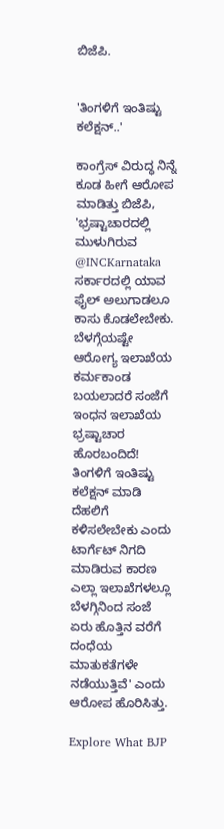ಬಿಜೆಪಿ.


'ತಿಂಗಳಿಗೆ ಇಂತಿಷ್ಟು ಕಲೆಕ್ಷನ್‌..'

ಕಾಂಗ್ರೆಸ್ ವಿರುದ್ಧ ನಿನ್ನೆ ಕೂಡ ಹೀಗೆ ಆರೋಪ ಮಾಡಿತ್ತು ಬಿಜೆಪಿ, 'ಭ್ರಷ್ಟಾಚಾರದಲ್ಲಿ ಮುಳುಗಿರುವ @INCKarnataka ಸರ್ಕಾರದಲ್ಲಿ ಯಾವ ಫೈಲ್‌ ಅಲುಗಾಡಲೂ ಕಾಸು ಕೊಡಲೇಬೇಕು. ಬೆಳಗ್ಗೆಯಷ್ಟೇ ಆರೋಗ್ಯ ಇಲಾಖೆಯ ಕರ್ಮಕಾಂಡ ಬಯಲಾದರೆ ಸಂಜೆಗೆ ಇಂಧನ ಇಲಾಖೆಯ ಭ್ರಷ್ಟಾಚಾರ ಹೊರಬಂದಿದೆ! ತಿಂಗಳಿಗೆ ಇಂತಿಷ್ಟು ಕಲೆಕ್ಷನ್‌ ಮಾಡಿ ದೆಹಲಿಗೆ ಕಳಿಸಲೇಬೇಕು ಎಂದು ಟಾರ್ಗೆಟ್‌ ನಿಗದಿ ಮಾಡಿರುವ ಕಾರಣ ಎಲ್ಲಾ ಇಲಾಖೆಗಳಲ್ಲೂ ಬೆಳಗ್ಗಿನಿಂದ ಸಂಜೆ ಏರು ಹೊತ್ತಿನ ವರೆಗೆ ದಂಧೆಯ ಮಾತುಕತೆಗಳೇ ನಡೆಯುತ್ತಿವೆ' ಎಂದು ಆರೋಪ ಹೊರಿಸಿತ್ತು.

Explore What BJP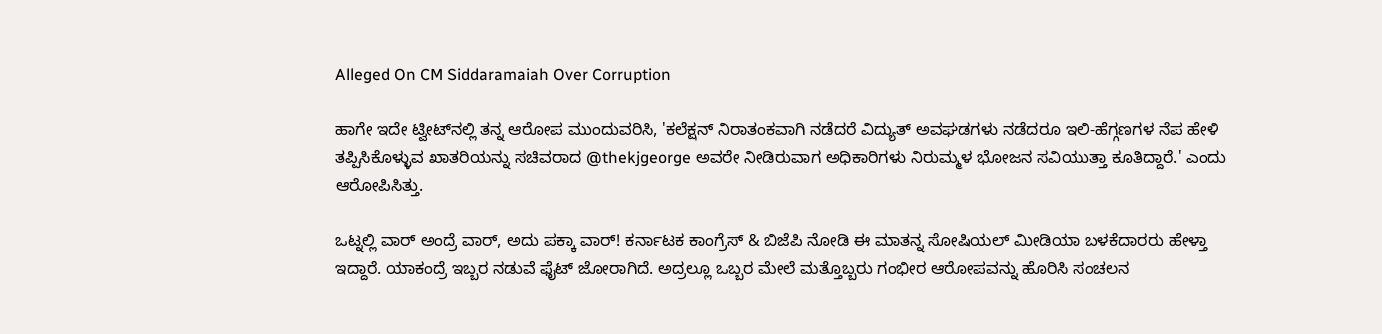Alleged On CM Siddaramaiah Over Corruption

ಹಾಗೇ ಇದೇ ಟ್ವೀಟ್‌ನಲ್ಲಿ ತನ್ನ ಆರೋಪ ಮುಂದುವರಿಸಿ, 'ಕಲೆಕ್ಷನ್‌ ನಿರಾತಂಕವಾಗಿ ನಡೆದರೆ ವಿದ್ಯುತ್‌ ಅವಘಡಗಳು ನಡೆದರೂ ಇಲಿ-ಹೆಗ್ಗಣಗಳ ನೆಪ ಹೇಳಿ ತಪ್ಪಿಸಿಕೊಳ್ಳುವ ಖಾತರಿಯನ್ನು ಸಚಿವರಾದ @thekjgeorge ಅವರೇ ನೀಡಿರುವಾಗ ಅಧಿಕಾರಿಗಳು ನಿರುಮ್ಮಳ ಭೋಜನ ಸವಿಯುತ್ತಾ ಕೂತಿದ್ದಾರೆ.' ಎಂದು ಆರೋಪಿಸಿತ್ತು.

ಒಟ್ನಲ್ಲಿ ವಾರ್ ಅಂದ್ರೆ ವಾರ್, ಅದು ಪಕ್ಕಾ ವಾರ್! ಕರ್ನಾಟಕ ಕಾಂಗ್ರೆಸ್ & ಬಿಜೆಪಿ ನೋಡಿ ಈ ಮಾತನ್ನ ಸೋಷಿಯಲ್ ಮೀಡಿಯಾ ಬಳಕೆದಾರರು ಹೇಳ್ತಾ ಇದ್ದಾರೆ. ಯಾಕಂದ್ರೆ ಇಬ್ಬರ ನಡುವೆ ಫೈಟ್ ಜೋರಾಗಿದೆ. ಅದ್ರಲ್ಲೂ ಒಬ್ಬರ ಮೇಲೆ ಮತ್ತೊಬ್ಬರು ಗಂಭೀರ ಆರೋಪವನ್ನು ಹೊರಿಸಿ ಸಂಚಲನ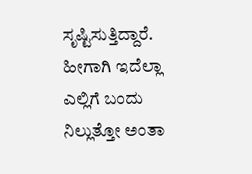ಸೃಷ್ಟಿಸುತ್ತಿದ್ದಾರೆ. ಹೀಗಾಗಿ ಇದೆಲ್ಲಾ ಎಲ್ಲಿಗೆ ಬಂದು ನಿಲ್ಲುತ್ತೋ ಅಂತಾ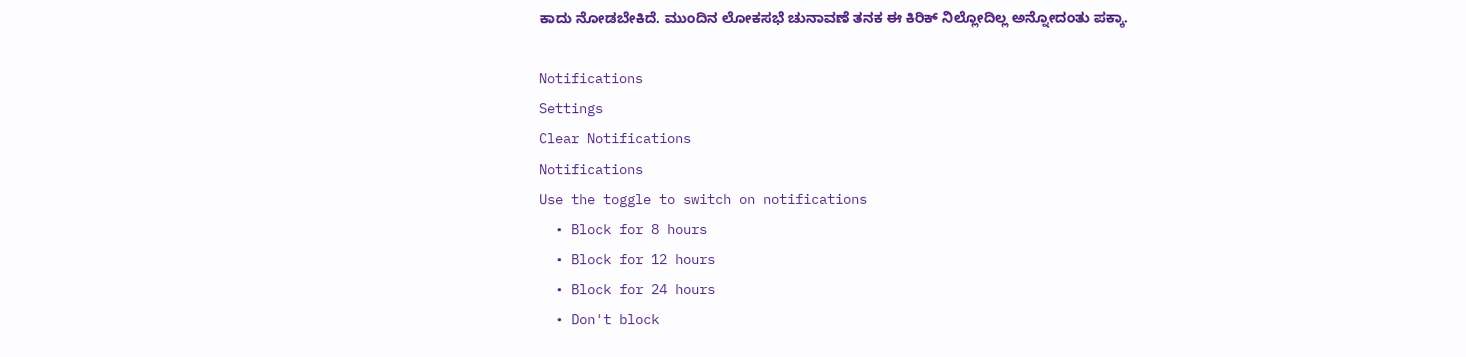ಕಾದು ನೋಡಬೇಕಿದೆ. ಮುಂದಿನ ಲೋಕಸಭೆ ಚುನಾವಣೆ ತನಕ ಈ ಕಿರಿಕ್ ನಿಲ್ಲೋದಿಲ್ಲ ಅನ್ನೋದಂತು ಪಕ್ಕಾ.

Notifications
Settings
Clear Notifications
Notifications
Use the toggle to switch on notifications
  • Block for 8 hours
  • Block for 12 hours
  • Block for 24 hours
  • Don't block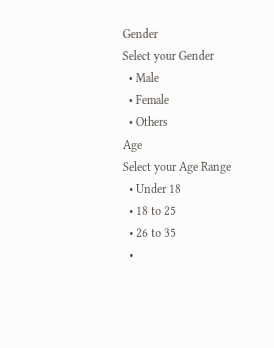Gender
Select your Gender
  • Male
  • Female
  • Others
Age
Select your Age Range
  • Under 18
  • 18 to 25
  • 26 to 35
  •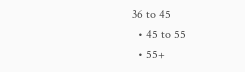36 to 45
  • 45 to 55
  • 55+